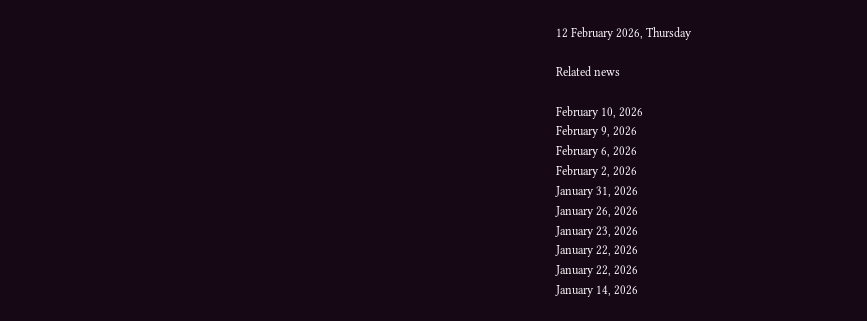12 February 2026, Thursday

Related news

February 10, 2026
February 9, 2026
February 6, 2026
February 2, 2026
January 31, 2026
January 26, 2026
January 23, 2026
January 22, 2026
January 22, 2026
January 14, 2026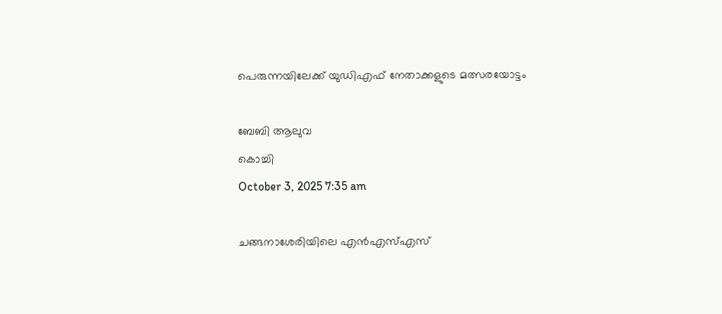പെരുന്നയിലേക്ക് യുഡിഎഫ് നേതാക്കളുടെ മത്സരയോട്ടം

ബേബി ആലുവ
കൊച്ചി
October 3, 2025 7:35 am

ചങ്ങനാശേരിയിലെ എൻഎസ്എസ്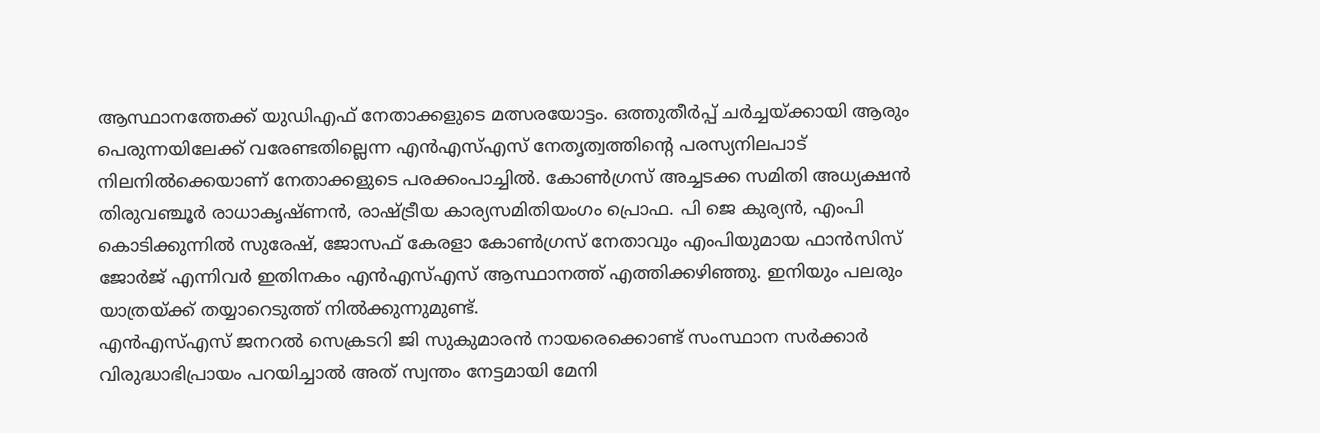ആസ്ഥാനത്തേക്ക് യുഡിഎഫ് നേതാക്കളുടെ മത്സരയോട്ടം. ഒത്തുതീർപ്പ് ചർച്ചയ്ക്കായി ആരും പെരുന്നയിലേക്ക് വരേണ്ടതില്ലെന്ന എൻഎസ്എസ് നേതൃത്വത്തിന്റെ പരസ്യനിലപാട് നിലനിൽക്കെയാണ് നേതാക്കളുടെ പരക്കംപാച്ചിൽ. കോൺഗ്രസ് അച്ചടക്ക സമിതി അധ്യക്ഷൻ തിരുവഞ്ചൂർ രാധാകൃഷ്ണൻ, രാഷ്ട്രീയ കാര്യസമിതിയംഗം പ്രൊഫ. പി ജെ കുര്യൻ, എംപി കൊടിക്കുന്നിൽ സുരേഷ്, ജോസഫ് കേരളാ കോൺഗ്രസ് നേതാവും എംപിയുമായ ഫാൻസിസ് ജോർജ് എന്നിവർ ഇതിനകം എൻഎസ്എസ് ആസ്ഥാനത്ത് എത്തിക്കഴിഞ്ഞു. ഇനിയും പലരും യാത്രയ്ക്ക് തയ്യാറെടുത്ത്‌ നിൽക്കുന്നുമുണ്ട്.
എൻഎസ്എസ് ജനറല്‍ സെക്രടറി ജി സുകുമാരൻ നായരെക്കൊണ്ട് സംസ്ഥാന സർക്കാർ വിരുദ്ധാഭിപ്രായം പറയിച്ചാൽ അത് സ്വന്തം നേട്ടമായി മേനി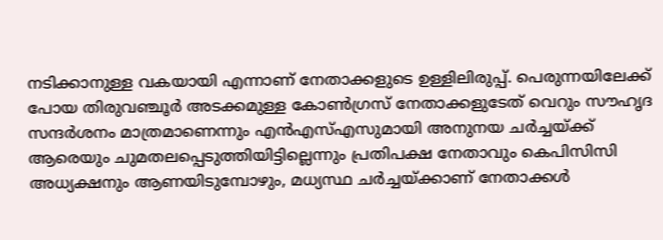നടിക്കാനുള്ള വകയായി എന്നാണ് നേതാക്കളുടെ ഉള്ളിലിരുപ്പ്. പെരുന്നയിലേക്ക് പോയ തിരുവഞ്ചൂർ അടക്കമുള്ള കോൺഗ്രസ് നേതാക്കളുടേത് വെറും സൗഹൃദ സന്ദർശനം മാത്രമാണെന്നും എൻഎസ്എസുമായി അനുനയ ചർച്ചയ്ക്ക് ആരെയും ചുമതലപ്പെടുത്തിയിട്ടില്ലെന്നും പ്രതിപക്ഷ നേതാവും കെപിസിസി അധ്യക്ഷനും ആണയിടുമ്പോഴും, മധ്യസ്ഥ ചർച്ചയ്ക്കാണ് നേതാക്കൾ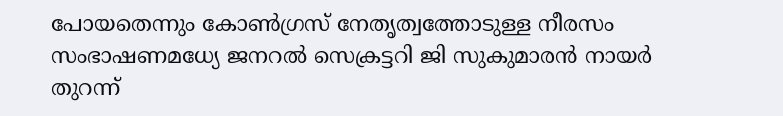പോയതെന്നും കോൺഗ്രസ് നേതൃത്വത്തോടുള്ള നീരസം സംഭാഷണമധ്യേ ജനറല്‍ സെക്രട്ടറി ജി സുകുമാരൻ നായർ തുറന്ന്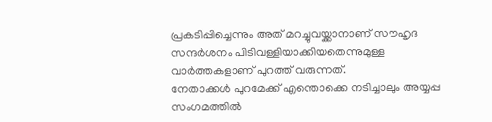പ്രകടിപ്പിച്ചെന്നും അത് മറച്ചുവയ്ക്കാനാണ് സൗഹൃദ സന്ദർശനം പിടിവള്ളിയാക്കിയതെന്നുമുള്ള വാർത്തകളാണ് പുറത്ത് വരുന്നത്.
നേതാക്കൾ പുറമേക്ക് എന്തൊക്കെ നടിച്ചാലും അയ്യപ്പ സംഗമത്തിൽ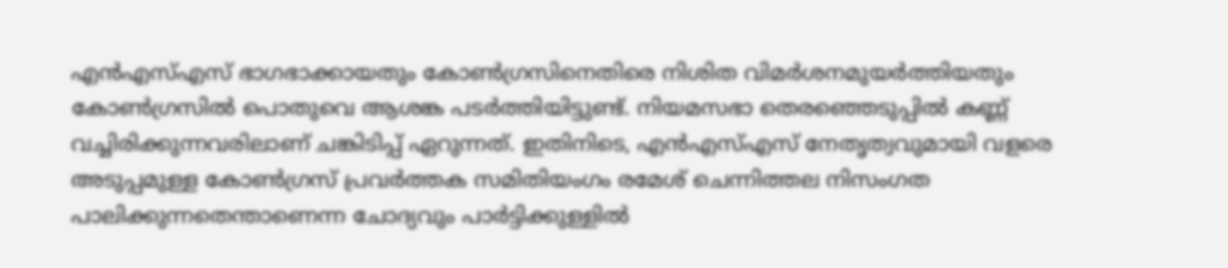എൻഎസ്എസ് ഭാഗഭാക്കായതും കോൺഗ്രസിനെതിരെ നിശിത വിമർശനമുയർത്തിയതും കോൺഗ്രസിൽ പൊതുവെ ആശങ്ക പടർത്തിയിട്ടുണ്ട്. നിയമസഭാ തെരഞ്ഞെടുപ്പിൽ കണ്ണ് വച്ചിരിക്കുന്നവരിലാണ് ചങ്കിടിപ്പ് ഏറുന്നത്. ഇതിനിടെ, എൻഎസ്എസ് നേതൃത്വവുമായി വളരെ അടുപ്പമുള്ള കോൺഗ്രസ് പ്രവർത്തക സമിതിയംഗം രമേശ് ചെന്നിത്തല നിസംഗത പാലിക്കുന്നതെന്താണെന്ന ചോദ്യവും പാർട്ടിക്കുള്ളിൽ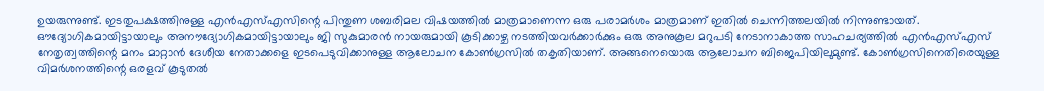ഉയരുന്നുണ്ട്. ഇടതുപക്ഷത്തിനുള്ള എൻഎസ്എസിന്റെ പിന്തുണ ശബരിമല വിഷയത്തിൽ മാത്രമാണെന്ന ഒരു പരാമർശം മാത്രമാണ് ഇതിൽ ചെന്നിത്തലയിൽ നിന്നുണ്ടായത്.
ഔദ്യോഗികമായിട്ടായാലും അനൗദ്യോഗികമായിട്ടായാലും ജി സുകുമാരൻ നായരുമായി കൂടിക്കാഴ്ച നടത്തിയവർക്കാർക്കും ഒരു അനുകൂല മറുപടി നേടാനാകാത്ത സാഹചര്യത്തിൽ എൻഎസ്എസ് നേതൃത്വത്തിന്റെ മനം മാറ്റാൻ ദേശീയ നേതാക്കളെ ഇടപെടുവിക്കാനുള്ള ആലോചന കോൺഗ്രസിൽ തകൃതിയാണ്. അങ്ങനെയൊരു ആലോചന ബിജെപിയിലുമുണ്ട്. കോൺഗ്രസിനെതിരെയുള്ള വിമർശനത്തിന്റെ ഒരളവ് കൂടുതൽ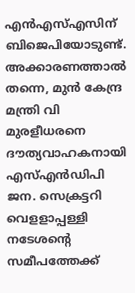എൻഎസ്എസിന് ബിജെപിയോടുണ്ട്. അക്കാരണത്താൽ തന്നെ, മുൻ കേന്ദ്ര മന്ത്രി വി മുരളീധരനെ ദൗത്യവാഹകനായി എസ്എൻഡിപി ജന. സെക്രട്ടറി വെളളാപ്പള്ളി നടേശന്റെ സമീപത്തേക്ക്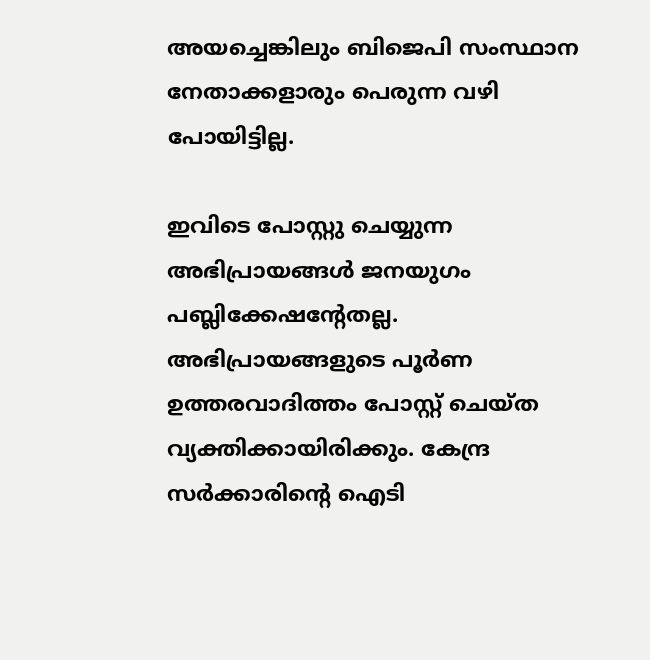അയച്ചെങ്കിലും ബിജെപി സംസ്ഥാന നേതാക്കളാരും പെരുന്ന വഴി പോയിട്ടില്ല.

ഇവിടെ പോസ്റ്റു ചെയ്യുന്ന അഭിപ്രായങ്ങള്‍ ജനയുഗം പബ്ലിക്കേഷന്റേതല്ല. അഭിപ്രായങ്ങളുടെ പൂര്‍ണ ഉത്തരവാദിത്തം പോസ്റ്റ് ചെയ്ത വ്യക്തിക്കായിരിക്കും. കേന്ദ്ര സര്‍ക്കാരിന്റെ ഐടി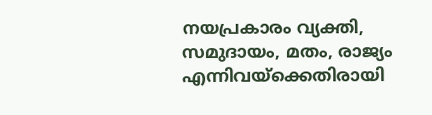നയപ്രകാരം വ്യക്തി, സമുദായം, മതം, രാജ്യം എന്നിവയ്‌ക്കെതിരായി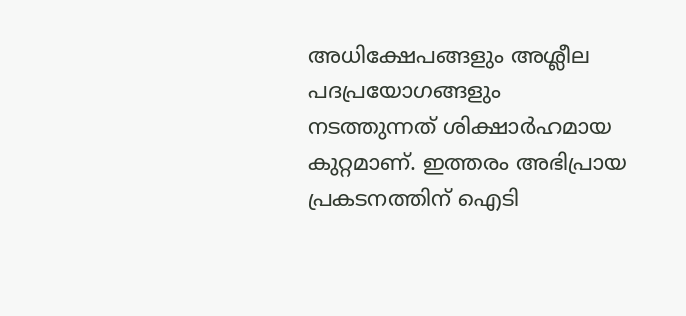അധിക്ഷേപങ്ങളും അശ്ലീല പദപ്രയോഗങ്ങളും നടത്തുന്നത് ശിക്ഷാര്‍ഹമായ കുറ്റമാണ്. ഇത്തരം അഭിപ്രായ പ്രകടനത്തിന് ഐടി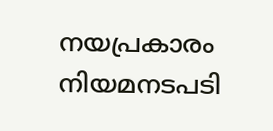നയപ്രകാരം നിയമനടപടി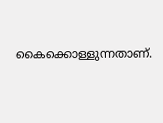കൈക്കൊള്ളുന്നതാണ്.